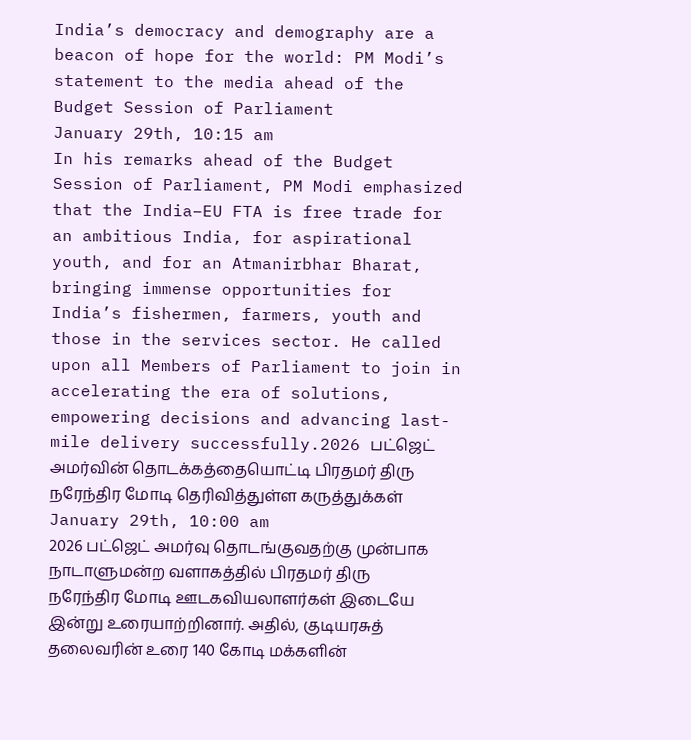India’s democracy and demography are a beacon of hope for the world: PM Modi’s statement to the media ahead of the Budget Session of Parliament
January 29th, 10:15 am
In his remarks ahead of the Budget Session of Parliament, PM Modi emphasized that the India–EU FTA is free trade for an ambitious India, for aspirational youth, and for an Atmanirbhar Bharat, bringing immense opportunities for India’s fishermen, farmers, youth and those in the services sector. He called upon all Members of Parliament to join in accelerating the era of solutions, empowering decisions and advancing last-mile delivery successfully.2026 பட்ஜெட் அமர்வின் தொடக்கத்தையொட்டி பிரதமர் திரு நரேந்திர மோடி தெரிவித்துள்ள கருத்துக்கள்
January 29th, 10:00 am
2026 பட்ஜெட் அமர்வு தொடங்குவதற்கு முன்பாக நாடாளுமன்ற வளாகத்தில் பிரதமர் திரு நரேந்திர மோடி ஊடகவியலாளர்கள் இடையே இன்று உரையாற்றினார். அதில், குடியரசுத் தலைவரின் உரை 140 கோடி மக்களின்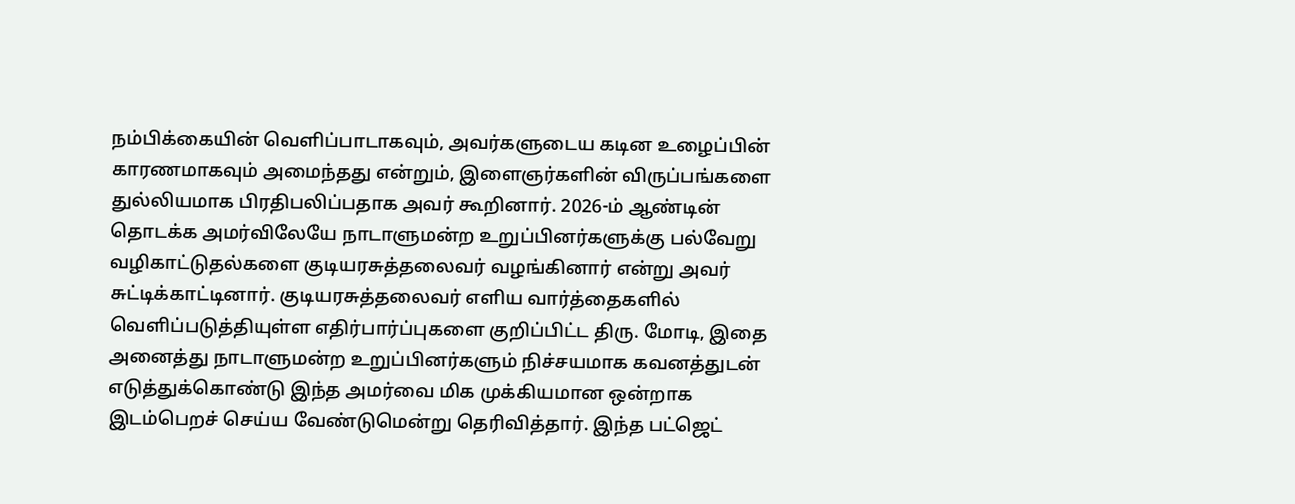நம்பிக்கையின் வெளிப்பாடாகவும், அவர்களுடைய கடின உழைப்பின் காரணமாகவும் அமைந்தது என்றும், இளைஞர்களின் விருப்பங்களை துல்லியமாக பிரதிபலிப்பதாக அவர் கூறினார். 2026-ம் ஆண்டின் தொடக்க அமர்விலேயே நாடாளுமன்ற உறுப்பினர்களுக்கு பல்வேறு வழிகாட்டுதல்களை குடியரசுத்தலைவர் வழங்கினார் என்று அவர் சுட்டிக்காட்டினார். குடியரசுத்தலைவர் எளிய வார்த்தைகளில் வெளிப்படுத்தியுள்ள எதிர்பார்ப்புகளை குறிப்பிட்ட திரு. மோடி, இதை அனைத்து நாடாளுமன்ற உறுப்பினர்களும் நிச்சயமாக கவனத்துடன் எடுத்துக்கொண்டு இந்த அமர்வை மிக முக்கியமான ஒன்றாக இடம்பெறச் செய்ய வேண்டுமென்று தெரிவித்தார். இந்த பட்ஜெட்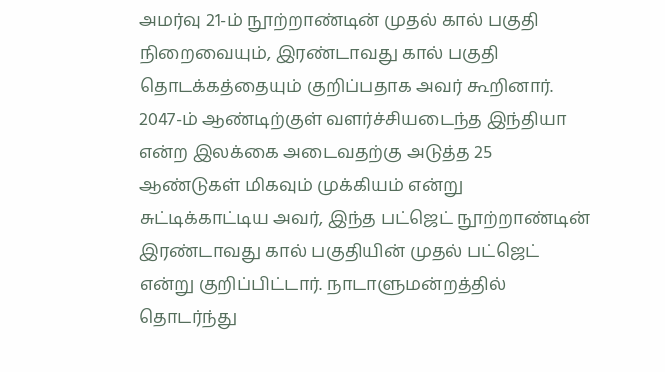அமர்வு 21-ம் நூற்றாண்டின் முதல் கால் பகுதி நிறைவையும், இரண்டாவது கால் பகுதி தொடக்கத்தையும் குறிப்பதாக அவர் கூறினார். 2047-ம் ஆண்டிற்குள் வளர்ச்சியடைந்த இந்தியா என்ற இலக்கை அடைவதற்கு அடுத்த 25 ஆண்டுகள் மிகவும் முக்கியம் என்று சுட்டிக்காட்டிய அவர், இந்த பட்ஜெட் நூற்றாண்டின் இரண்டாவது கால் பகுதியின் முதல் பட்ஜெட் என்று குறிப்பிட்டார். நாடாளுமன்றத்தில் தொடர்ந்து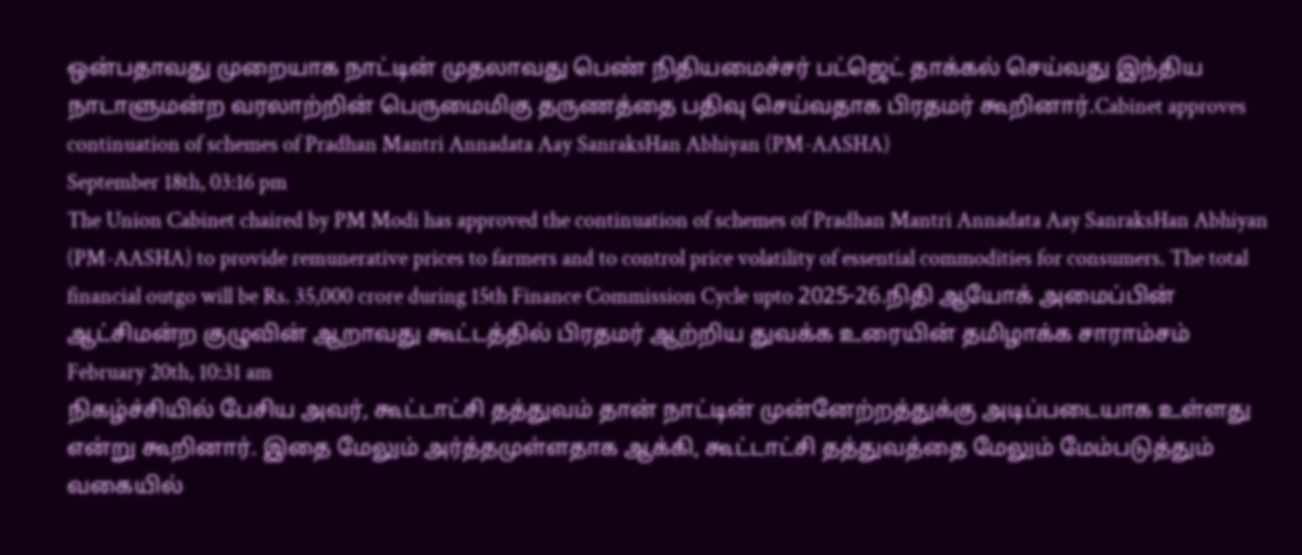ஒன்பதாவது முறையாக நாட்டின் முதலாவது பெண் நிதியமைச்சர் பட்ஜெட் தாக்கல் செய்வது இந்திய நாடாளுமன்ற வரலாற்றின் பெருமைமிகு தருணத்தை பதிவு செய்வதாக பிரதமர் கூறினார்.Cabinet approves continuation of schemes of Pradhan Mantri Annadata Aay SanraksHan Abhiyan (PM-AASHA)
September 18th, 03:16 pm
The Union Cabinet chaired by PM Modi has approved the continuation of schemes of Pradhan Mantri Annadata Aay SanraksHan Abhiyan (PM-AASHA) to provide remunerative prices to farmers and to control price volatility of essential commodities for consumers. The total financial outgo will be Rs. 35,000 crore during 15th Finance Commission Cycle upto 2025-26.நிதி ஆயோக் அமைப்பின் ஆட்சிமன்ற குழுவின் ஆறாவது கூட்டத்தில் பிரதமர் ஆற்றிய துவக்க உரையின் தமிழாக்க சாராம்சம்
February 20th, 10:31 am
நிகழ்ச்சியில் பேசிய அவர், கூட்டாட்சி தத்துவம் தான் நாட்டின் முன்னேற்றத்துக்கு அடிப்படையாக உள்ளது என்று கூறினார். இதை மேலும் அர்த்தமுள்ளதாக ஆக்கி, கூட்டாட்சி தத்துவத்தை மேலும் மேம்படுத்தும் வகையில்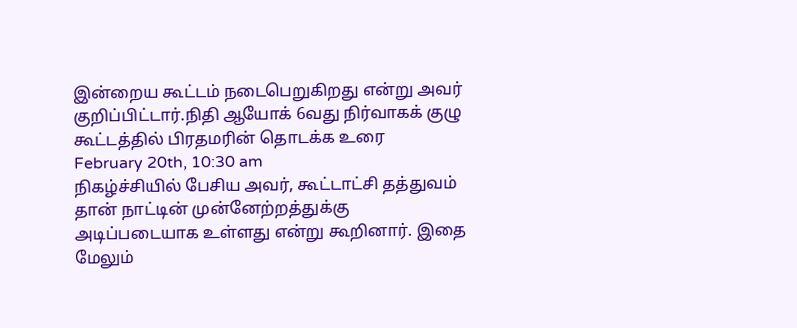இன்றைய கூட்டம் நடைபெறுகிறது என்று அவர் குறிப்பிட்டார்.நிதி ஆயோக் 6வது நிர்வாகக் குழு கூட்டத்தில் பிரதமரின் தொடக்க உரை
February 20th, 10:30 am
நிகழ்ச்சியில் பேசிய அவர், கூட்டாட்சி தத்துவம் தான் நாட்டின் முன்னேற்றத்துக்கு அடிப்படையாக உள்ளது என்று கூறினார். இதை மேலும்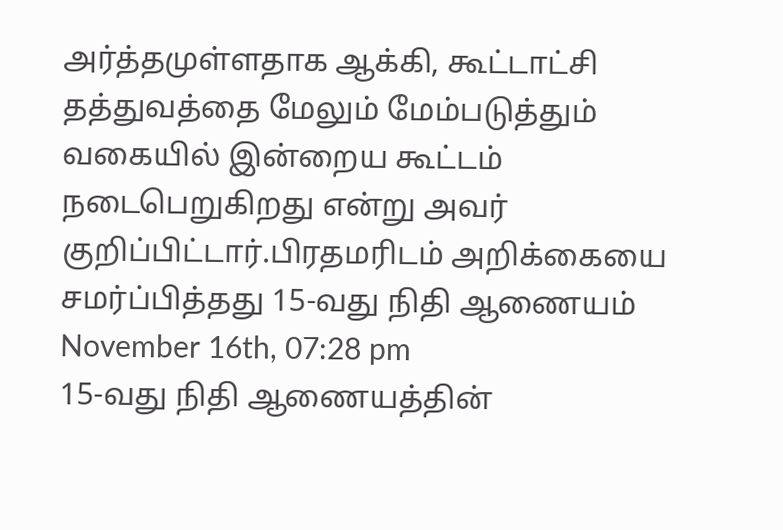அர்த்தமுள்ளதாக ஆக்கி, கூட்டாட்சி தத்துவத்தை மேலும் மேம்படுத்தும் வகையில் இன்றைய கூட்டம் நடைபெறுகிறது என்று அவர் குறிப்பிட்டார்.பிரதமரிடம் அறிக்கையை சமர்ப்பித்தது 15-வது நிதி ஆணையம்
November 16th, 07:28 pm
15-வது நிதி ஆணையத்தின்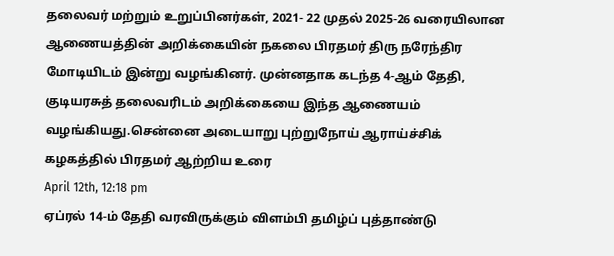தலைவர் மற்றும் உறுப்பினர்கள், 2021- 22 முதல் 2025-26 வரையிலான ஆணையத்தின் அறிக்கையின் நகலை பிரதமர் திரு நரேந்திர மோடியிடம் இன்று வழங்கினர். முன்னதாக கடந்த 4-ஆம் தேதி, குடியரசுத் தலைவரிடம் அறிக்கையை இந்த ஆணையம் வழங்கியது.சென்னை அடையாறு புற்றுநோய் ஆராய்ச்சிக் கழகத்தில் பிரதமர் ஆற்றிய உரை
April 12th, 12:18 pm
ஏப்ரல் 14-ம் தேதி வரவிருக்கும் விளம்பி தமிழ்ப் புத்தாண்டு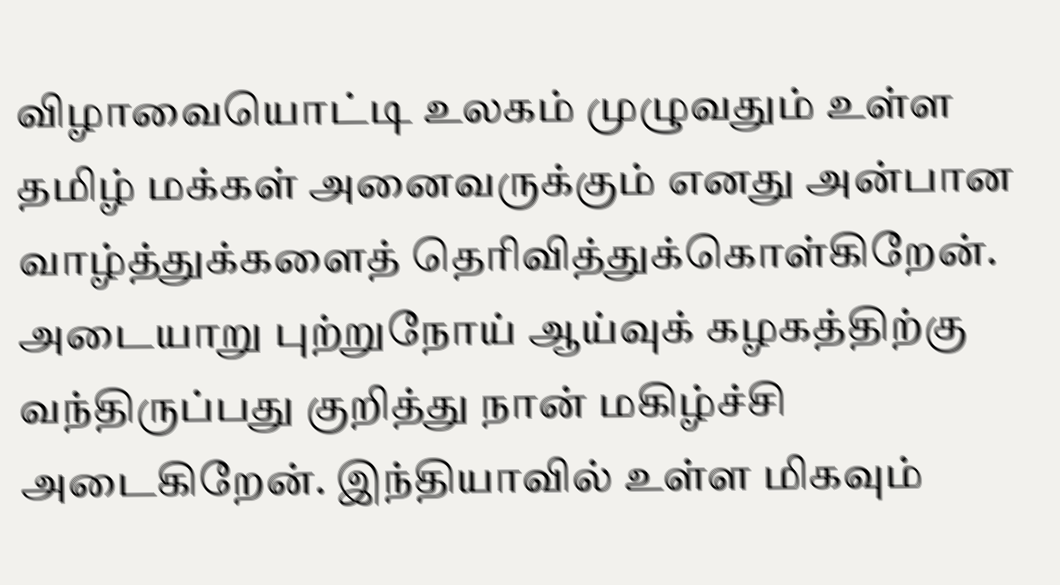விழாவையொட்டி உலகம் முழுவதும் உள்ள தமிழ் மக்கள் அனைவருக்கும் எனது அன்பான வாழ்த்துக்களைத் தெரிவித்துக்கொள்கிறேன். அடையாறு புற்றுநோய் ஆய்வுக் கழகத்திற்கு வந்திருப்பது குறித்து நான் மகிழ்ச்சி அடைகிறேன். இந்தியாவில் உள்ள மிகவும்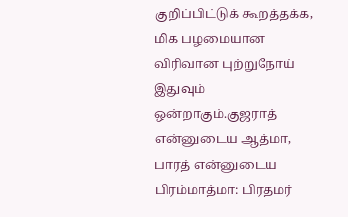குறிப்பிட்டுக் கூறத்தக்க, மிக பழமையான விரிவான புற்றுநோய் இதுவும் ஒன்றாகும்.குஜராத் என்னுடைய ஆத்மா, பாரத் என்னுடைய பிரம்மாத்மா: பிரதமர்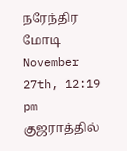நரேந்திர மோடி
November 27th, 12:19 pm
குஜராத்தில்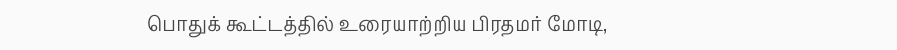பொதுக் கூட்டத்தில் உரையாற்றிய பிரதமர் மோடி,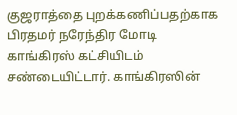குஜராத்தை புறக்கணிப்பதற்காக பிரதமர் நரேந்திர மோடி காங்கிரஸ் கட்சியிடம் சண்டையிட்டார். காங்கிரஸின்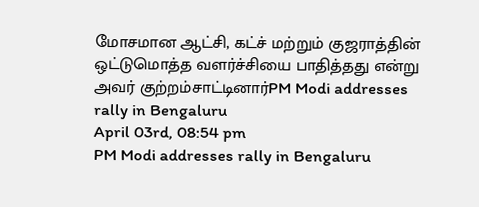மோசமான ஆட்சி, கட்ச் மற்றும் குஜராத்தின் ஒட்டுமொத்த வளர்ச்சியை பாதித்தது என்று அவர் குற்றம்சாட்டினார்PM Modi addresses rally in Bengaluru
April 03rd, 08:54 pm
PM Modi addresses rally in Bengaluru